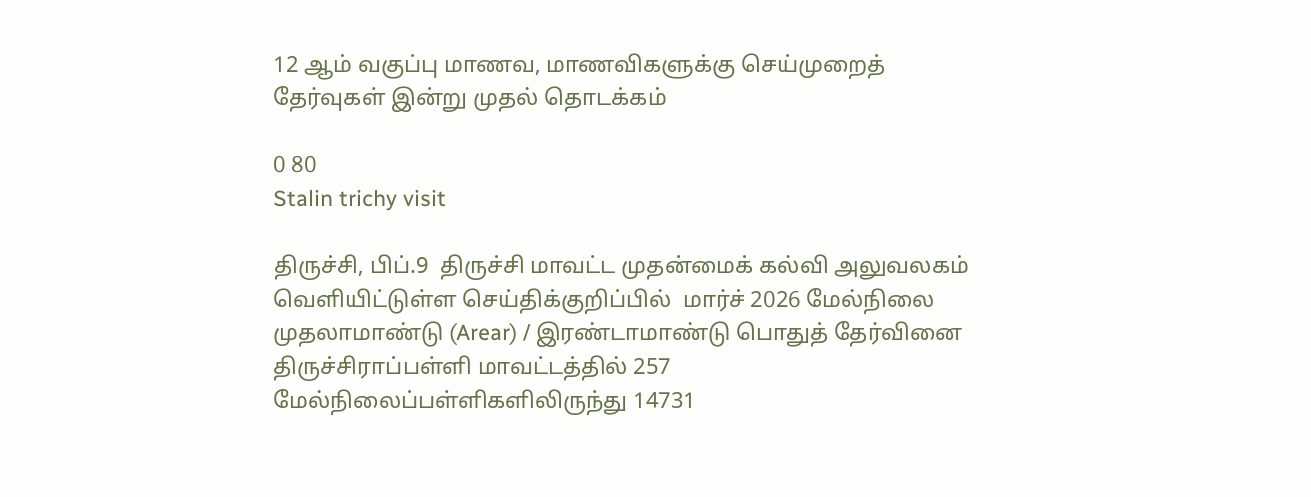12 ஆம் வகுப்பு மாணவ, மாணவிகளுக்கு செய்முறைத் தேர்வுகள் இன்று முதல் தொடக்கம்

0 80
Stalin trichy visit

திருச்சி, பிப்.9  திருச்சி மாவட்ட முதன்மைக் கல்வி அலுவலகம் வெளியிட்டுள்ள செய்திக்குறிப்பில்  மார்ச் 2026 மேல்நிலை முதலாமாண்டு (Arear) / இரண்டாமாண்டு பொதுத் தேர்வினை திருச்சிராப்பள்ளி மாவட்டத்தில் 257 மேல்நிலைப்பள்ளிகளிலிருந்து 14731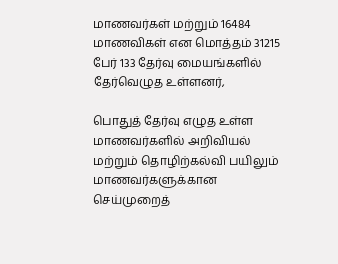மாணவர்கள் மற்றும் 16484 மாணவிகள் என மொத்தம் 31215 பேர் 133 தேர்வு மையங்களில் தேர்வெழுத உள்ளனர்,

பொதுத் தேர்வு எழுத உள்ள மாணவர்களில் அறிவியல் மற்றும் தொழிற்கல்வி பயிலும் மாணவர்களுக்கான செய்முறைத்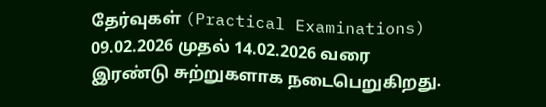தேர்வுகள் (Practical Examinations) 09.02.2026 முதல் 14.02.2026 வரை இரண்டு சுற்றுகளாக நடைபெறுகிறது.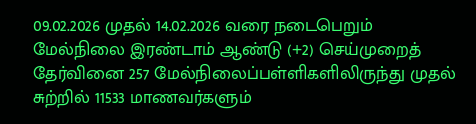09.02.2026 முதல் 14.02.2026 வரை நடைபெறும் மேல்நிலை இரண்டாம் ஆண்டு (+2) செய்முறைத் தேர்வினை 257 மேல்நிலைப்பள்ளிகளிலிருந்து முதல் சுற்றில் 11533 மாணவர்களும்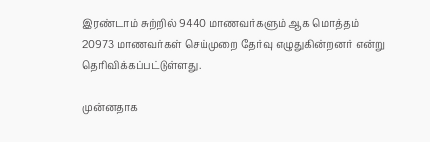இரண்டாம் சுற்றில் 9440 மாணவர்களும் ஆக மொத்தம் 20973 மாணவர்கள் செய்முறை தேர்வு எழுதுகின்றனர் என்று தெரிவிக்கப்பட்டுள்ளது.

முன்னதாக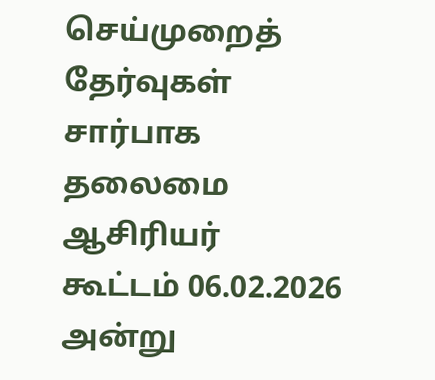செய்முறைத் தேர்வுகள் சார்பாக தலைமை ஆசிரியர் கூட்டம் 06.02.2026 அன்று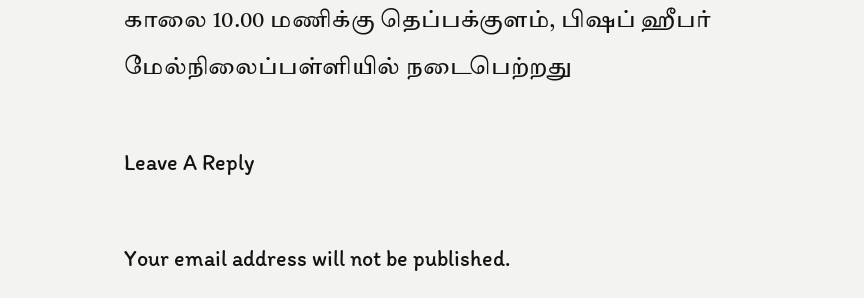காலை 10.00 மணிக்கு தெப்பக்குளம், பிஷப் ஹீபர் மேல்நிலைப்பள்ளியில் நடைபெற்றது

Leave A Reply

Your email address will not be published.